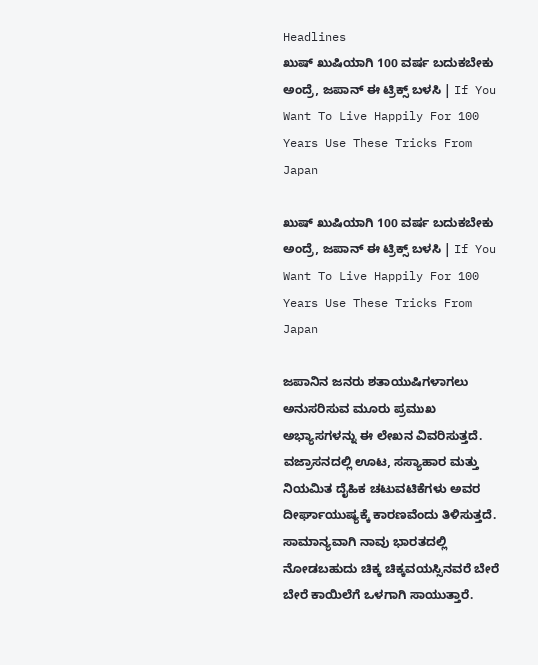Headlines
ಖುಷ್ ಖುಷಿಯಾಗಿ 100 ವರ್ಷ ಬದುಕಬೇಕು ಅಂದ್ರೆ, ಜಪಾನ್ ಈ ಟ್ರಿಕ್ಸ್ ಬಳಸಿ | If You Want To Live Happily For 100 Years Use These Tricks From Japan

ಖುಷ್ ಖುಷಿಯಾಗಿ 100 ವರ್ಷ ಬದುಕಬೇಕು ಅಂದ್ರೆ, ಜಪಾನ್ ಈ ಟ್ರಿಕ್ಸ್ ಬಳಸಿ | If You Want To Live Happily For 100 Years Use These Tricks From Japan

ಜಪಾನಿನ ಜನರು ಶತಾಯುಷಿಗಳಾಗಲು ಅನುಸರಿಸುವ ಮೂರು ಪ್ರಮುಖ ಅಭ್ಯಾಸಗಳನ್ನು ಈ ಲೇಖನ ವಿವರಿಸುತ್ತದೆ. ವಜ್ರಾಸನದಲ್ಲಿ ಊಟ, ಸಸ್ಯಾಹಾರ ಮತ್ತು ನಿಯಮಿತ ದೈಹಿಕ ಚಟುವಟಿಕೆಗಳು ಅವರ ದೀರ್ಘಾಯುಷ್ಯಕ್ಕೆ ಕಾರಣವೆಂದು ತಿಳಿಸುತ್ತದೆ. ಸಾಮಾನ್ಯವಾಗಿ ನಾವು ಭಾರತದಲ್ಲಿ ನೋಡಬಹುದು ಚಿಕ್ಕ ಚಿಕ್ಕವಯಸ್ಸಿನವರೆ ಬೇರೆ ಬೇರೆ ಕಾಯಿಲೆಗೆ ಒಳಗಾಗಿ ಸಾಯುತ್ತಾರೆ.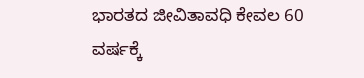ಭಾರತದ ಜೀವಿತಾವಧಿ ಕೇವಲ 60 ವರ್ಷಕ್ಕೆ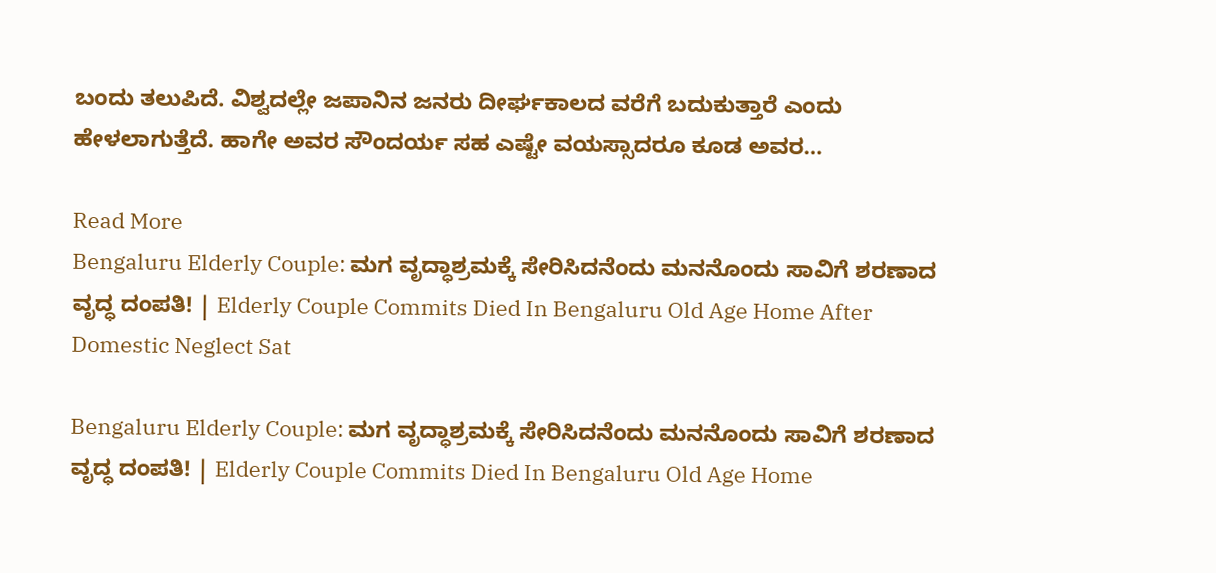ಬಂದು ತಲುಪಿದೆ. ವಿಶ್ವದಲ್ಲೇ ಜಪಾನಿನ ಜನರು ದೀರ್ಘಕಾಲದ ವರೆಗೆ ಬದುಕುತ್ತಾರೆ ಎಂದು ಹೇಳಲಾಗುತ್ತೆದೆ. ಹಾಗೇ ಅವರ ಸೌಂದರ್ಯ ಸಹ ಎಷ್ಟೇ ವಯಸ್ಸಾದರೂ ಕೂಡ ಅವರ…

Read More
Bengaluru Elderly Couple: ಮಗ ವೃದ್ಧಾಶ್ರಮಕ್ಕೆ ಸೇರಿಸಿದನೆಂದು ಮನನೊಂದು ಸಾವಿಗೆ ಶರಣಾದ ವೃದ್ಧ ದಂಪತಿ! | Elderly Couple Commits Died In Bengaluru Old Age Home After Domestic Neglect Sat

Bengaluru Elderly Couple: ಮಗ ವೃದ್ಧಾಶ್ರಮಕ್ಕೆ ಸೇರಿಸಿದನೆಂದು ಮನನೊಂದು ಸಾವಿಗೆ ಶರಣಾದ ವೃದ್ಧ ದಂಪತಿ! | Elderly Couple Commits Died In Bengaluru Old Age Home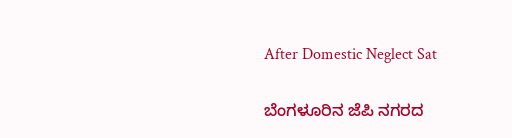After Domestic Neglect Sat

ಬೆಂಗಳೂರಿನ ಜೆಪಿ ನಗರದ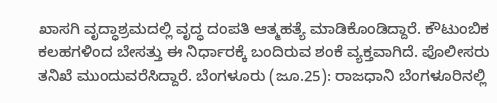ಖಾಸಗಿ ವೃದ್ಧಾಶ್ರಮದಲ್ಲಿ ವೃದ್ಧ ದಂಪತಿ ಆತ್ಮಹತ್ಯೆ ಮಾಡಿಕೊಂಡಿದ್ದಾರೆ. ಕೌಟುಂಬಿಕ ಕಲಹಗಳಿಂದ ಬೇಸತ್ತು ಈ ನಿರ್ಧಾರಕ್ಕೆ ಬಂದಿರುವ ಶಂಕೆ ವ್ಯಕ್ತವಾಗಿದೆ. ಪೊಲೀಸರು ತನಿಖೆ ಮುಂದುವರೆಸಿದ್ದಾರೆ. ಬೆಂಗಳೂರು (ಜೂ.25): ರಾಜಧಾನಿ ಬೆಂಗಳೂರಿನಲ್ಲಿ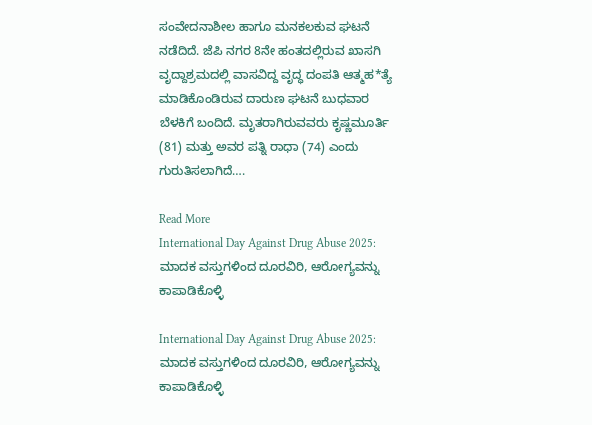ಸಂವೇದನಾಶೀಲ ಹಾಗೂ ಮನಕಲಕುವ ಘಟನೆ ನಡೆದಿದೆ. ಜೆಪಿ ನಗರ 8ನೇ ಹಂತದಲ್ಲಿರುವ ಖಾಸಗಿ ವೃದ್ದಾಶ್ರಮದಲ್ಲಿ ವಾಸವಿದ್ದ ವೃದ್ಧ ದಂಪತಿ ಆತ್ಮಹ*ತ್ಯೆ ಮಾಡಿಕೊಂಡಿರುವ ದಾರುಣ ಘಟನೆ ಬುಧವಾರ ಬೆಳಕಿಗೆ ಬಂದಿದೆ. ಮೃತರಾಗಿರುವವರು ಕೃಷ್ಣಮೂರ್ತಿ (81) ಮತ್ತು ಅವರ ಪತ್ನಿ ರಾಧಾ (74) ಎಂದು ಗುರುತಿಸಲಾಗಿದೆ….

Read More
International Day Against Drug Abuse 2025: ಮಾದಕ ವಸ್ತುಗಳಿಂದ ದೂರವಿರಿ, ಆರೋಗ್ಯವನ್ನು ಕಾಪಾಡಿಕೊಳ್ಳಿ

International Day Against Drug Abuse 2025: ಮಾದಕ ವಸ್ತುಗಳಿಂದ ದೂರವಿರಿ, ಆರೋಗ್ಯವನ್ನು ಕಾಪಾಡಿಕೊಳ್ಳಿ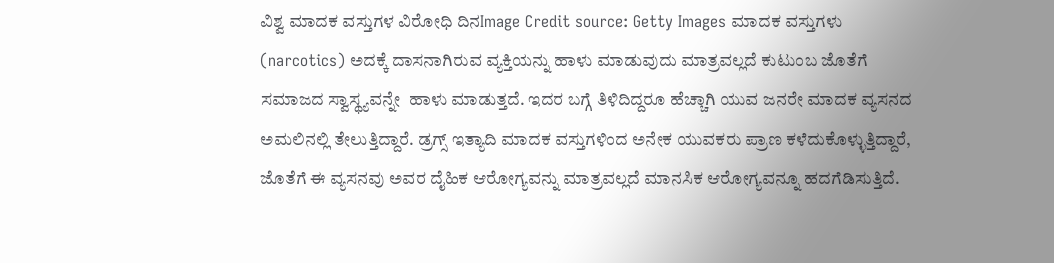ವಿಶ್ವ ಮಾದಕ ವಸ್ತುಗಳ ವಿರೋಧಿ ದಿನImage Credit source: Getty Images ಮಾದಕ ವಸ್ತುಗಳು (narcotics) ಅದಕ್ಕೆ ದಾಸನಾಗಿರುವ ವ್ಯಕ್ತಿಯನ್ನು ಹಾಳು ಮಾಡುವುದು ಮಾತ್ರವಲ್ಲದೆ ಕುಟುಂಬ ಜೊತೆಗೆ ಸಮಾಜದ ಸ್ವಾಸ್ಥ್ಯವನ್ನೇ  ಹಾಳು ಮಾಡುತ್ತದೆ. ಇದರ ಬಗ್ಗೆ ತಿಳಿದಿದ್ದರೂ ಹೆಚ್ಚಾಗಿ ಯುವ ಜನರೇ ಮಾದಕ ವ್ಯಸನದ ಅಮಲಿನಲ್ಲಿ ತೇಲುತ್ತಿದ್ದಾರೆ. ಡ್ರಗ್ಸ್‌ ಇತ್ಯಾದಿ ಮಾದಕ ವಸ್ತುಗಳಿಂದ ಅನೇಕ ಯುವಕರು ಪ್ರಾಣ ಕಳೆದುಕೊಳ್ಳುತ್ತಿದ್ದಾರೆ, ಜೊತೆಗೆ ಈ ವ್ಯಸನವು ಅವರ ದೈಹಿಕ ಆರೋಗ್ಯವನ್ನು ಮಾತ್ರವಲ್ಲದೆ ಮಾನಸಿಕ ಆರೋಗ್ಯವನ್ನೂ ಹದಗೆಡಿಸುತ್ತಿದೆ.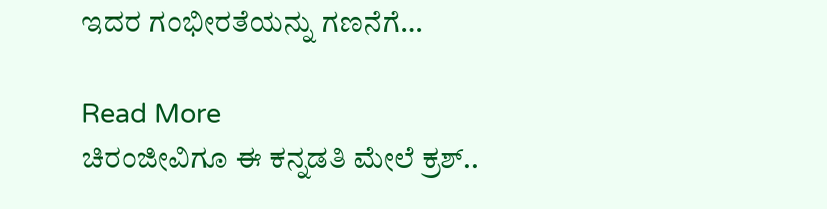ಇದರ ಗಂಭೀರತೆಯನ್ನು ಗಣನೆಗೆ…

Read More
ಚಿರಂಜೀವಿಗೂ ಈ ಕನ್ನಡತಿ ಮೇಲೆ ಕ್ರಶ್..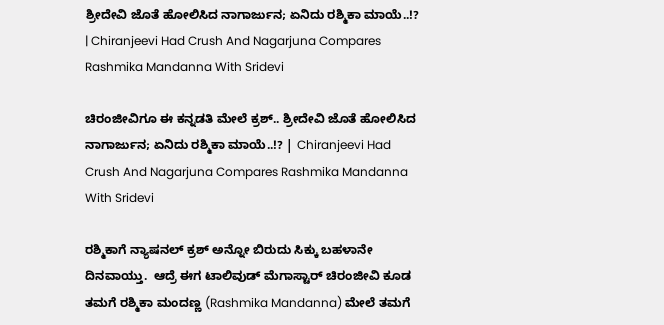ಶ್ರೀದೇವಿ ಜೊತೆ ಹೋಲಿಸಿದ ನಾಗಾರ್ಜುನ; ಏನಿದು ರಶ್ಮಿಕಾ ಮಾಯೆ..!? | Chiranjeevi Had Crush And Nagarjuna Compares Rashmika Mandanna With Sridevi

ಚಿರಂಜೀವಿಗೂ ಈ ಕನ್ನಡತಿ ಮೇಲೆ ಕ್ರಶ್.. ಶ್ರೀದೇವಿ ಜೊತೆ ಹೋಲಿಸಿದ ನಾಗಾರ್ಜುನ; ಏನಿದು ರಶ್ಮಿಕಾ ಮಾಯೆ..!? | Chiranjeevi Had Crush And Nagarjuna Compares Rashmika Mandanna With Sridevi

ರಶ್ಮಿಕಾಗೆ ನ್ಯಾಷನಲ್ ಕ್ರಶ್ ಅನ್ನೋ ಬಿರುದು ಸಿಕ್ಕು ಬಹಳಾನೇ ದಿನವಾಯ್ತು.  ಆದ್ರೆ ಈಗ ಟಾಲಿವುಡ್ ಮೆಗಾಸ್ಟಾರ್ ಚಿರಂಜೀವಿ ಕೂಡ ತಮಗೆ ರಶ್ಮಿಕಾ ಮಂದಣ್ಣ (Rashmika Mandanna) ಮೇಲೆ ತಮಗೆ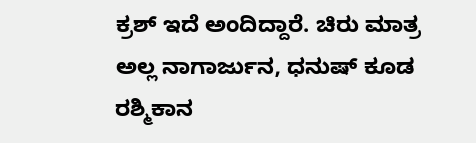ಕ್ರಶ್ ಇದೆ ಅಂದಿದ್ದಾರೆ. ಚಿರು ಮಾತ್ರ ಅಲ್ಲ ನಾಗಾರ್ಜುನ, ಧನುಷ್ ಕೂಡ ರಶ್ಮಿಕಾನ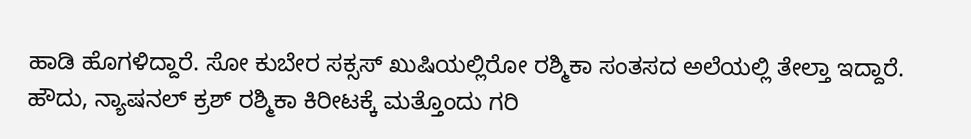ಹಾಡಿ ಹೊಗಳಿದ್ದಾರೆ. ಸೋ ಕುಬೇರ ಸಕ್ಸಸ್ ಖುಷಿಯಲ್ಲಿರೋ ರಶ್ಮಿಕಾ ಸಂತಸದ ಅಲೆಯಲ್ಲಿ ತೇಲ್ತಾ ಇದ್ದಾರೆ. ಹೌದು, ನ್ಯಾಷನಲ್ ಕ್ರಶ್ ರಶ್ಮಿಕಾ ಕಿರೀಟಕ್ಕೆ ಮತ್ತೊಂದು ಗರಿ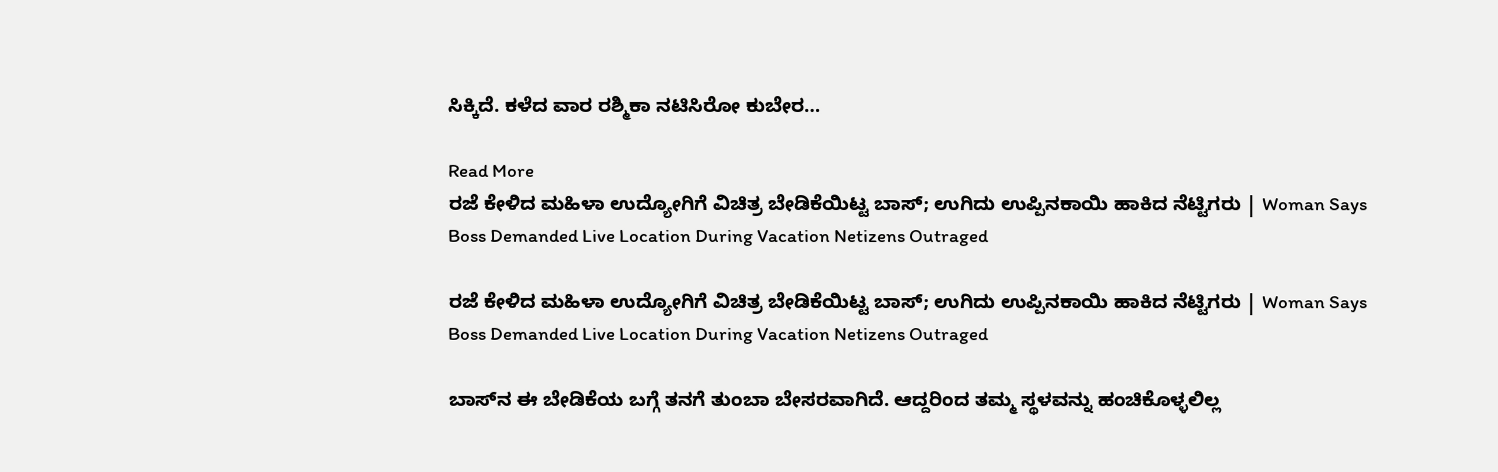ಸಿಕ್ಕಿದೆ. ಕಳೆದ ವಾರ ರಶ್ಮಿಕಾ ನಟಿಸಿರೋ ಕುಬೇರ…

Read More
ರಜೆ ಕೇಳಿದ ಮಹಿಳಾ ಉದ್ಯೋಗಿಗೆ ವಿಚಿತ್ರ ಬೇಡಿಕೆಯಿಟ್ಟ ಬಾಸ್; ಉಗಿದು ಉಪ್ಪಿನಕಾಯಿ ಹಾಕಿದ ನೆಟ್ಟಿಗರು | Woman Says Boss Demanded Live Location During Vacation Netizens Outraged

ರಜೆ ಕೇಳಿದ ಮಹಿಳಾ ಉದ್ಯೋಗಿಗೆ ವಿಚಿತ್ರ ಬೇಡಿಕೆಯಿಟ್ಟ ಬಾಸ್; ಉಗಿದು ಉಪ್ಪಿನಕಾಯಿ ಹಾಕಿದ ನೆಟ್ಟಿಗರು | Woman Says Boss Demanded Live Location During Vacation Netizens Outraged

ಬಾಸ್‌ನ ಈ ಬೇಡಿಕೆಯ ಬಗ್ಗೆ ತನಗೆ ತುಂಬಾ ಬೇಸರವಾಗಿದೆ. ಆದ್ದರಿಂದ ತಮ್ಮ ಸ್ಥಳವನ್ನು ಹಂಚಿಕೊಳ್ಳಲಿಲ್ಲ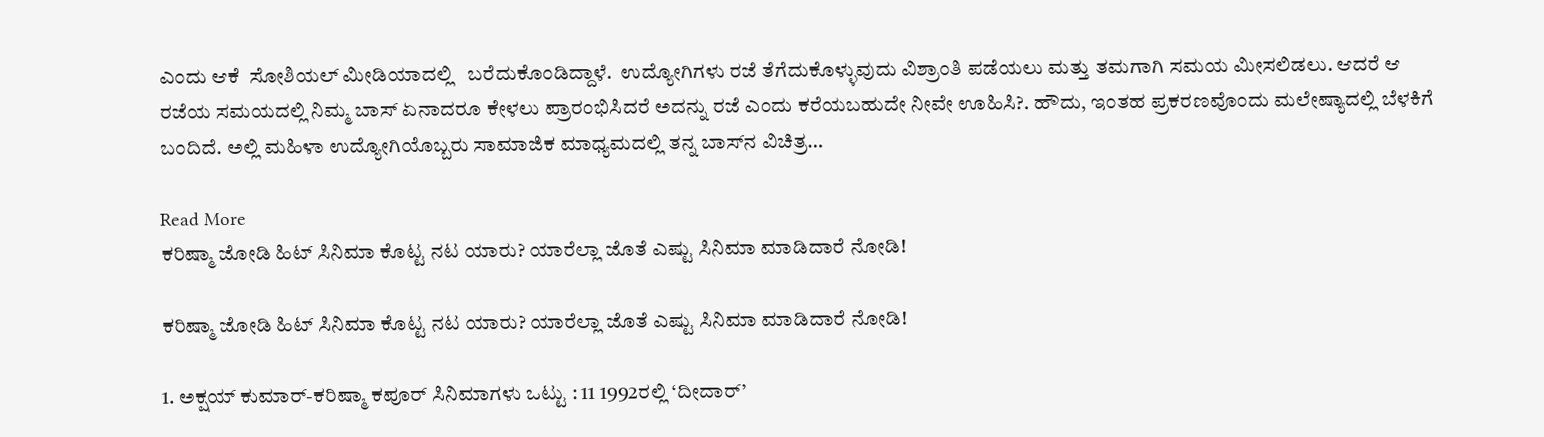ಎಂದು ಆಕೆ  ಸೋಶಿಯಲ್ ಮೀಡಿಯಾದಲ್ಲಿ   ಬರೆದುಕೊಂಡಿದ್ದಾಳೆ.  ಉದ್ಯೋಗಿಗಳು ರಜೆ ತೆಗೆದುಕೊಳ್ಳುವುದು ವಿಶ್ರಾಂತಿ ಪಡೆಯಲು ಮತ್ತು ತಮಗಾಗಿ ಸಮಯ ಮೀಸಲಿಡಲು. ಆದರೆ ಆ ರಜೆಯ ಸಮಯದಲ್ಲಿ ನಿಮ್ಮ ಬಾಸ್ ಏನಾದರೂ ಕೇಳಲು ಪ್ರಾರಂಭಿಸಿದರೆ ಅದನ್ನು ರಜೆ ಎಂದು ಕರೆಯಬಹುದೇ ನೀವೇ ಊಹಿಸಿ?. ಹೌದು, ಇಂತಹ ಪ್ರಕರಣವೊಂದು ಮಲೇಷ್ಯಾದಲ್ಲಿ ಬೆಳಕಿಗೆ ಬಂದಿದೆ. ಅಲ್ಲಿ ಮಹಿಳಾ ಉದ್ಯೋಗಿಯೊಬ್ಬರು ಸಾಮಾಜಿಕ ಮಾಧ್ಯಮದಲ್ಲಿ ತನ್ನ ಬಾಸ್‌ನ ವಿಚಿತ್ರ…

Read More
ಕರಿಷ್ಮಾ ಜೋಡಿ ಹಿಟ್ ಸಿನಿಮಾ ಕೊಟ್ಟ ನಟ ಯಾರು? ಯಾರೆಲ್ಲಾ ಜೊತೆ ಎಷ್ಟು ಸಿನಿಮಾ ಮಾಡಿದಾರೆ ನೋಡಿ!

ಕರಿಷ್ಮಾ ಜೋಡಿ ಹಿಟ್ ಸಿನಿಮಾ ಕೊಟ್ಟ ನಟ ಯಾರು? ಯಾರೆಲ್ಲಾ ಜೊತೆ ಎಷ್ಟು ಸಿನಿಮಾ ಮಾಡಿದಾರೆ ನೋಡಿ!

1. ಅಕ್ಷಯ್ ಕುಮಾರ್-ಕರಿಷ್ಮಾ ಕಪೂರ್ ಸಿನಿಮಾಗಳು ಒಟ್ಟು : 11 1992ರಲ್ಲಿ ‘ದೀದಾರ್’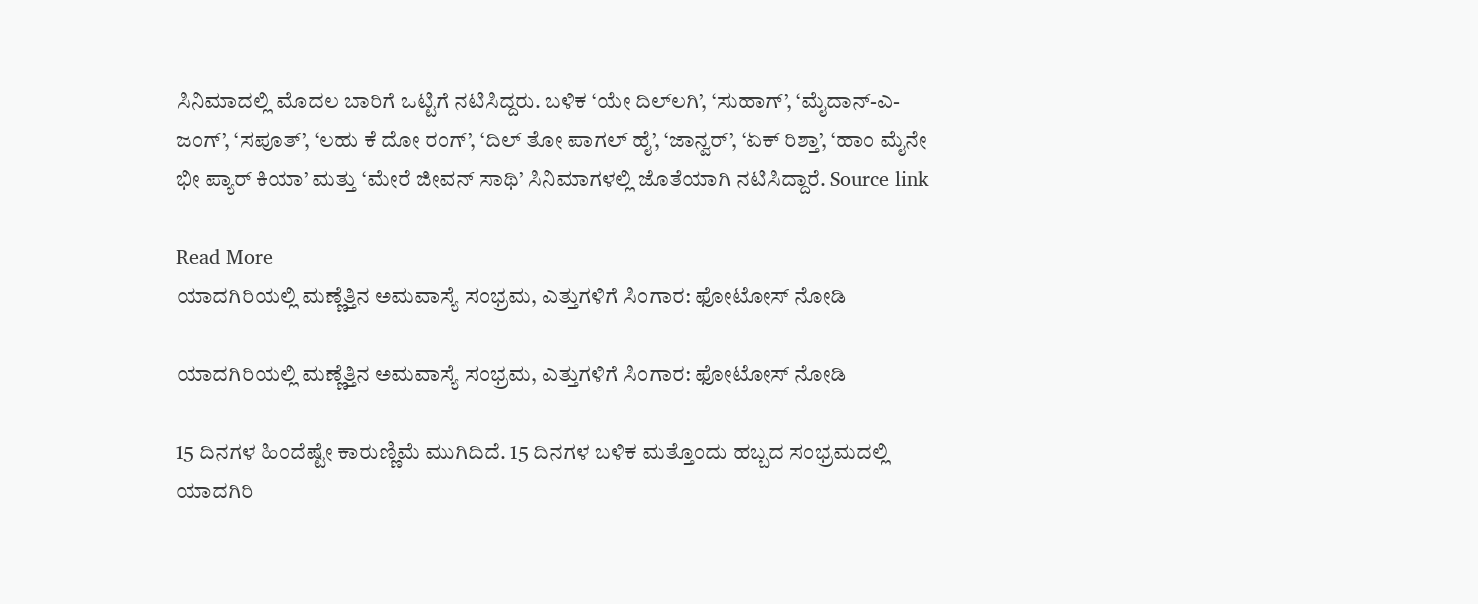ಸಿನಿಮಾದಲ್ಲಿ ಮೊದಲ ಬಾರಿಗೆ ಒಟ್ಟಿಗೆ ನಟಿಸಿದ್ದರು. ಬಳಿಕ ‘ಯೇ ದಿಲ್‌ಲಗಿ’, ‘ಸುಹಾಗ್’, ‘ಮೈದಾನ್-ಎ-ಜಂಗ್’, ‘ಸಪೂತ್’, ‘ಲಹು ಕೆ ದೋ ರಂಗ್’, ‘ದಿಲ್ ತೋ ಪಾಗಲ್ ಹೈ’, ‘ಜಾನ್ವರ್’, ‘ಏಕ್ ರಿಶ್ತಾ’, ‘ಹಾಂ ಮೈನೇ ಭೀ ಪ್ಯಾರ್ ಕಿಯಾ’ ಮತ್ತು ‘ಮೇರೆ ಜೀವನ್ ಸಾಥಿ’ ಸಿನಿಮಾಗಳಲ್ಲಿ ಜೊತೆಯಾಗಿ ನಟಿಸಿದ್ದಾರೆ. Source link

Read More
ಯಾದಗಿರಿಯಲ್ಲಿ ಮಣ್ಣೆತ್ತಿನ ಅಮವಾಸ್ಯೆ ಸಂಭ್ರಮ, ಎತ್ತುಗಳಿಗೆ ಸಿಂಗಾರ: ಫೋಟೋಸ್ ನೋಡಿ

ಯಾದಗಿರಿಯಲ್ಲಿ ಮಣ್ಣೆತ್ತಿನ ಅಮವಾಸ್ಯೆ ಸಂಭ್ರಮ, ಎತ್ತುಗಳಿಗೆ ಸಿಂಗಾರ: ಫೋಟೋಸ್ ನೋಡಿ

15 ದಿನಗಳ ಹಿಂದೆಷ್ಟೇ ಕಾರುಣ್ಣಿಮೆ ಮುಗಿದಿದೆ. 15 ದಿನಗಳ ಬಳಿಕ ಮತ್ತೊಂದು ಹಬ್ಬದ ಸಂಭ್ರಮದಲ್ಲಿ ಯಾದಗಿರಿ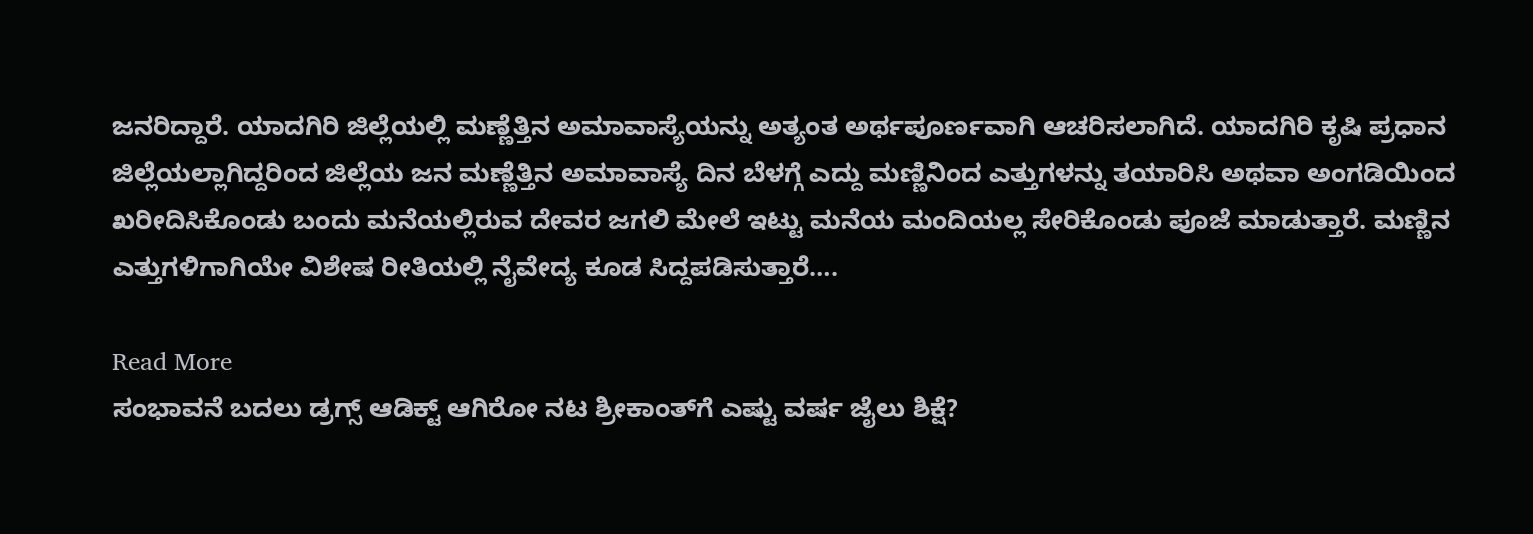ಜನರಿದ್ದಾರೆ. ಯಾದಗಿರಿ ಜಿಲ್ಲೆಯಲ್ಲಿ ಮಣ್ಣೆತ್ತಿನ ಅಮಾವಾಸ್ಯೆಯನ್ನು ಅತ್ಯಂತ ಅರ್ಥಪೂರ್ಣವಾಗಿ ಆಚರಿಸಲಾಗಿದೆ. ಯಾದಗಿರಿ ಕೃಷಿ ಪ್ರಧಾನ ಜಿಲ್ಲೆಯಲ್ಲಾಗಿದ್ದರಿಂದ ಜಿಲ್ಲೆಯ ಜನ ಮಣ್ಣೆತ್ತಿನ ಅಮಾವಾಸ್ಯೆ ದಿನ ಬೆಳಗ್ಗೆ ಎದ್ದು ಮಣ್ಣಿನಿಂದ ಎತ್ತುಗಳನ್ನು ತಯಾರಿಸಿ ಅಥವಾ ಅಂಗಡಿಯಿಂದ ಖರೀದಿಸಿಕೊಂಡು ಬಂದು ಮನೆಯಲ್ಲಿರುವ ದೇವರ ಜಗಲಿ ಮೇಲೆ ಇಟ್ಟು ಮನೆಯ ಮಂದಿಯಲ್ಲ ಸೇರಿಕೊಂಡು ಪೂಜೆ ಮಾಡುತ್ತಾರೆ. ಮಣ್ಣಿನ ಎತ್ತುಗಳಿಗಾಗಿಯೇ ವಿಶೇಷ ರೀತಿಯಲ್ಲಿ ನೈವೇದ್ಯ ಕೂಡ ಸಿದ್ದಪಡಿಸುತ್ತಾರೆ….

Read More
ಸಂಭಾವನೆ ಬದಲು ಡ್ರಗ್ಸ್ ಆಡಿಕ್ಟ್ ಆಗಿರೋ ನಟ ಶ್ರೀಕಾಂತ್‌ಗೆ ಎಷ್ಟು ವರ್ಷ ಜೈಲು ಶಿಕ್ಷೆ?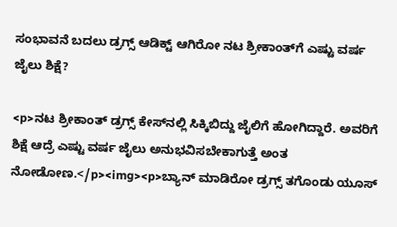ಸಂಭಾವನೆ ಬದಲು ಡ್ರಗ್ಸ್ ಆಡಿಕ್ಟ್ ಆಗಿರೋ ನಟ ಶ್ರೀಕಾಂತ್‌ಗೆ ಎಷ್ಟು ವರ್ಷ ಜೈಲು ಶಿಕ್ಷೆ?

<p>ನಟ ಶ್ರೀಕಾಂತ್ ಡ್ರಗ್ಸ್ ಕೇಸ್‌ನಲ್ಲಿ ಸಿಕ್ಕಿಬಿದ್ದು ಜೈಲಿಗೆ ಹೋಗಿದ್ದಾರೆ. ಅವರಿಗೆ ಶಿಕ್ಷೆ ಆದ್ರೆ ಎಷ್ಟು ವರ್ಷ ಜೈಲು ಅನುಭವಿಸಬೇಕಾಗುತ್ತೆ ಅಂತ ನೋಡೋಣ.</p><img><p>ಬ್ಯಾನ್ ಮಾಡಿರೋ ಡ್ರಗ್ಸ್ ತಗೊಂಡು ಯೂಸ್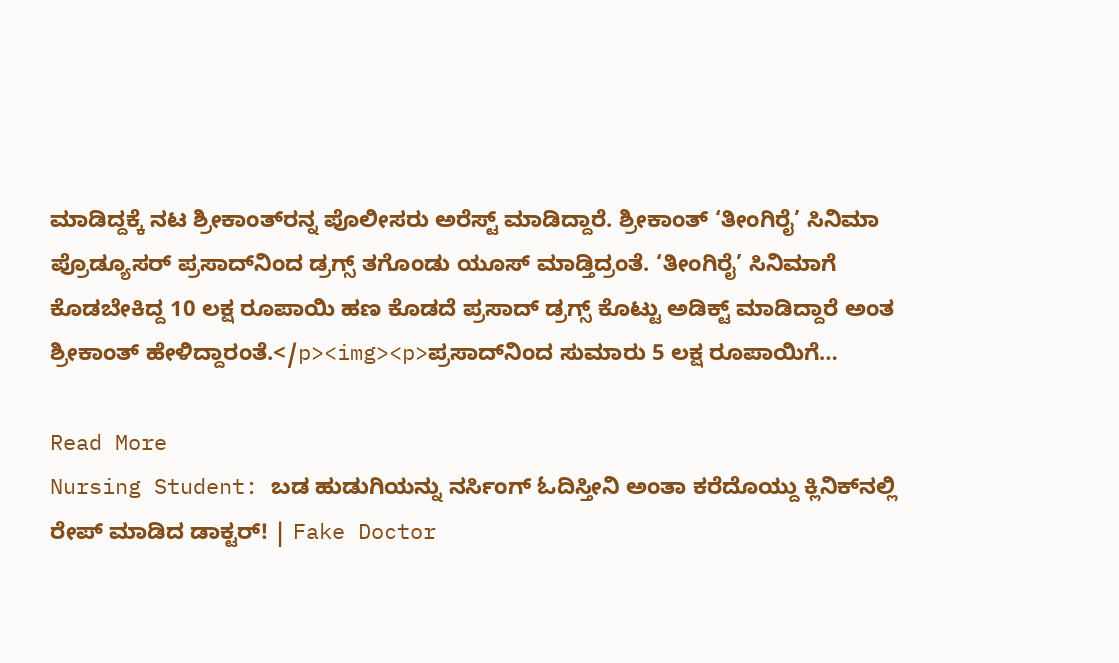ಮಾಡಿದ್ದಕ್ಕೆ ನಟ ಶ್ರೀಕಾಂತ್‌ರನ್ನ ಪೊಲೀಸರು ಅರೆಸ್ಟ್ ಮಾಡಿದ್ದಾರೆ. ಶ್ರೀಕಾಂತ್ ‘ತೀಂಗಿರೈ’ ಸಿನಿಮಾ ಪ್ರೊಡ್ಯೂಸರ್ ಪ್ರಸಾದ್‌ನಿಂದ ಡ್ರಗ್ಸ್ ತಗೊಂಡು ಯೂಸ್ ಮಾಡ್ತಿದ್ರಂತೆ. ‘ತೀಂಗಿರೈ’ ಸಿನಿಮಾಗೆ ಕೊಡಬೇಕಿದ್ದ 10 ಲಕ್ಷ ರೂಪಾಯಿ ಹಣ ಕೊಡದೆ ಪ್ರಸಾದ್ ಡ್ರಗ್ಸ್ ಕೊಟ್ಟು ಅಡಿಕ್ಟ್ ಮಾಡಿದ್ದಾರೆ ಅಂತ ಶ್ರೀಕಾಂತ್ ಹೇಳಿದ್ದಾರಂತೆ.</p><img><p>ಪ್ರಸಾದ್‌ನಿಂದ ಸುಮಾರು 5 ಲಕ್ಷ ರೂಪಾಯಿಗೆ…

Read More
Nursing Student: ಬಡ ಹುಡುಗಿಯನ್ನು ನರ್ಸಿಂಗ್ ಓದಿಸ್ತೀನಿ ಅಂತಾ ಕರೆದೊಯ್ದು ಕ್ಲಿನಿಕ್‌ನಲ್ಲಿ ರೇಪ್ ಮಾಡಿದ ಡಾಕ್ಟರ್! | Fake Doctor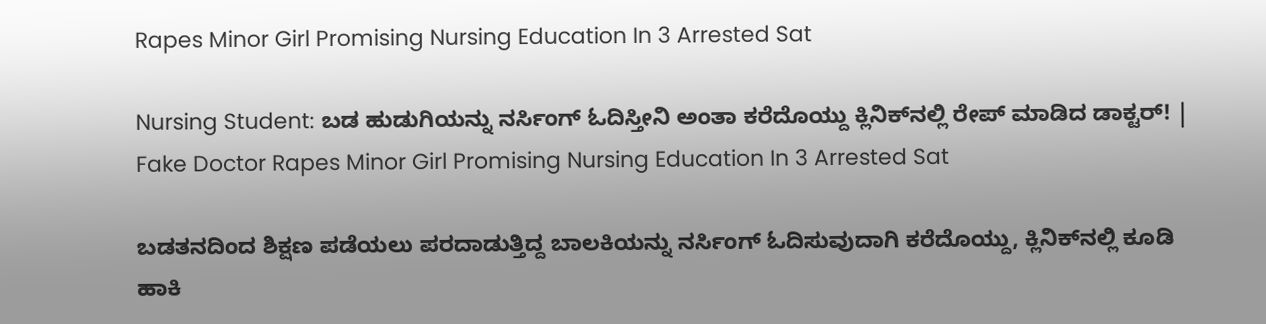Rapes Minor Girl Promising Nursing Education In 3 Arrested Sat

Nursing Student: ಬಡ ಹುಡುಗಿಯನ್ನು ನರ್ಸಿಂಗ್ ಓದಿಸ್ತೀನಿ ಅಂತಾ ಕರೆದೊಯ್ದು ಕ್ಲಿನಿಕ್‌ನಲ್ಲಿ ರೇಪ್ ಮಾಡಿದ ಡಾಕ್ಟರ್! | Fake Doctor Rapes Minor Girl Promising Nursing Education In 3 Arrested Sat

ಬಡತನದಿಂದ ಶಿಕ್ಷಣ ಪಡೆಯಲು ಪರದಾಡುತ್ತಿದ್ದ ಬಾಲಕಿಯನ್ನು ನರ್ಸಿಂಗ್ ಓದಿಸುವುದಾಗಿ ಕರೆದೊಯ್ದು, ಕ್ಲಿನಿಕ್‌ನಲ್ಲಿ ಕೂಡಿ ಹಾಕಿ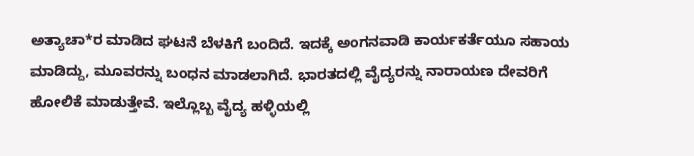ಅತ್ಯಾಚಾ*ರ ಮಾಡಿದ ಘಟನೆ ಬೆಳಕಿಗೆ ಬಂದಿದೆ. ಇದಕ್ಕೆ ಅಂಗನವಾಡಿ ಕಾರ್ಯಕರ್ತೆಯೂ ಸಹಾಯ ಮಾಡಿದ್ದು, ಮೂವರನ್ನು ಬಂಧನ ಮಾಡಲಾಗಿದೆ. ಭಾರತದಲ್ಲಿ ವೈದ್ಯರನ್ನು ನಾರಾಯಣ ದೇವರಿಗೆ ಹೋಲಿಕೆ ಮಾಡುತ್ತೇವೆ. ಇಲ್ಲೊಬ್ಬ ವೈದ್ಯ ಹಳ್ಳಿಯಲ್ಲಿ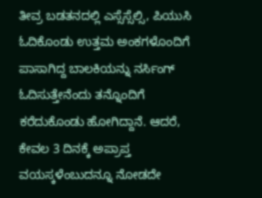ತೀವ್ರ ಬಡತನದಲ್ಲಿ ಎಸ್ಸೆಸ್ಸೆಲ್ಸಿ, ಪಿಯುಸಿ ಓದಿಕೊಂಡು ಉತ್ತಮ ಅಂಕಗಳೊಂದಿಗೆ ಪಾಸಾಗಿದ್ದ ಬಾಲಕಿಯನ್ನು ನರ್ಸಿಂಗ್ ಓದಿಸುತ್ತೇನೆಂದು ತನ್ನೊಂದಿಗೆ ಕರೆದುಕೊಂಡು ಹೋಗಿದ್ದಾನೆ. ಆದರೆ, ಕೇವಲ 3 ದಿನಕ್ಕೆ ಅಪ್ರಾಪ್ತ ವಯಸ್ಕಳೆಂಬುದನ್ನೂ ನೋಡದೇ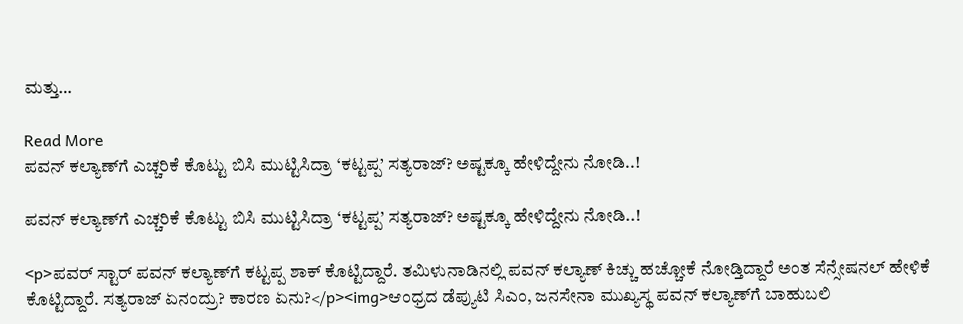ಮತ್ತು…

Read More
ಪವನ್‌ ಕಲ್ಯಾಣ್‌ಗೆ ಎಚ್ಚರಿಕೆ ಕೊಟ್ಟು ಬಿಸಿ ಮುಟ್ಟಿಸಿದ್ರಾ ‘ಕಟ್ಟಪ್ಪ’ ಸತ್ಯರಾಜ್? ಅಷ್ಟಕ್ಕೂ ಹೇಳಿದ್ದೇನು ನೋಡಿ..!

ಪವನ್‌ ಕಲ್ಯಾಣ್‌ಗೆ ಎಚ್ಚರಿಕೆ ಕೊಟ್ಟು ಬಿಸಿ ಮುಟ್ಟಿಸಿದ್ರಾ ‘ಕಟ್ಟಪ್ಪ’ ಸತ್ಯರಾಜ್? ಅಷ್ಟಕ್ಕೂ ಹೇಳಿದ್ದೇನು ನೋಡಿ..!

<p>ಪವರ್ ಸ್ಟಾರ್ ಪವನ್ ಕಲ್ಯಾಣ್‌ಗೆ ಕಟ್ಟಪ್ಪ ಶಾಕ್ ಕೊಟ್ಟಿದ್ದಾರೆ. ತಮಿಳುನಾಡಿನಲ್ಲಿ ಪವನ್ ಕಲ್ಯಾಣ್ ಕಿಚ್ಚು ಹಚ್ಚೋಕೆ ನೋಡ್ತಿದ್ದಾರೆ ಅಂತ ಸೆನ್ಸೇಷನಲ್ ಹೇಳಿಕೆ ಕೊಟ್ಟಿದ್ದಾರೆ. ಸತ್ಯರಾಜ್ ಏನಂದ್ರು? ಕಾರಣ ಏನು?</p><img>ಆಂಧ್ರದ ಡೆಪ್ಯುಟಿ ಸಿಎಂ, ಜನಸೇನಾ ಮುಖ್ಯಸ್ಥ ಪವನ್ ಕಲ್ಯಾಣ್‌ಗೆ ಬಾಹುಬಲಿ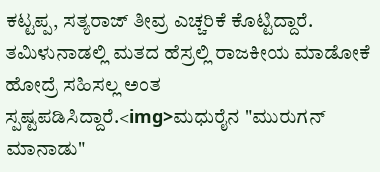ಕಟ್ಟಪ್ಪ, ಸತ್ಯರಾಜ್ ತೀವ್ರ ಎಚ್ಚರಿಕೆ ಕೊಟ್ಟಿದ್ದಾರೆ. ತಮಿಳುನಾಡಲ್ಲಿ ಮತದ ಹೆಸ್ರಲ್ಲಿ ರಾಜಕೀಯ ಮಾಡೋಕೆ ಹೋದ್ರೆ ಸಹಿಸಲ್ಲ ಅಂತ ಸ್ಪಷ್ಟಪಡಿಸಿದ್ದಾರೆ.<img>ಮಧುರೈನ "ಮುರುಗನ್ ಮಾನಾಡು"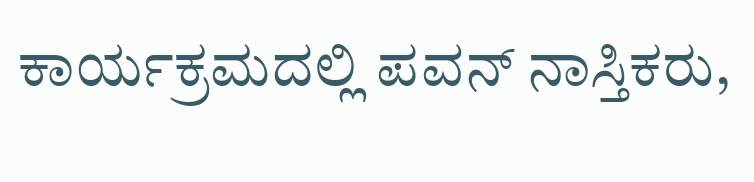ಕಾರ್ಯಕ್ರಮದಲ್ಲಿ ಪವನ್ ನಾಸ್ತಿಕರು,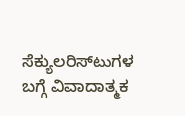ಸೆಕ್ಯುಲರಿಸ್టుಗಳ ಬಗ್ಗೆ ವಿವಾದಾತ್ಮಕ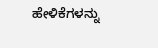ಹೇಳಿಕೆಗಳನ್ನು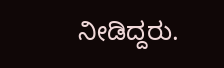ನೀಡಿದ್ದರು.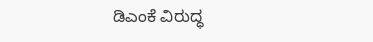ಡಿಎಂಕೆ ವಿರುದ್ಧ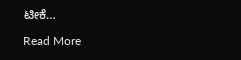ಟೀಕೆ…

Read More